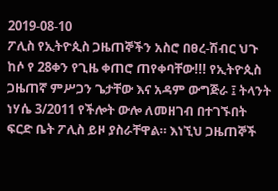2019-08-10
ፖሊስ የኢትዮጲስ ጋዜጠኞችን አስሮ በፀረ-ሽብር ህጉ ከሶ የ 28ቀን የጊዜ ቀጠሮ ጠየቀባቸው!!! የኢትዮጲስ ጋዜጠኛ ምሥጋን ጌታቸው እና አዳም ውግጅራ ፤ ትላንት ነሃሴ 3/2011 የችሎት ውሎ ለመዘገብ በተገኙበት ፍርድ ቤት ፖሊስ ይዞ ያስራቸዋል። እነኚህ ጋዜጠኞች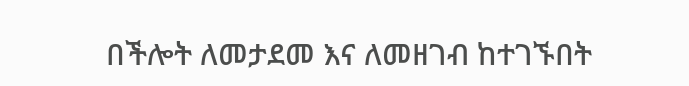በችሎት ለመታደመ እና ለመዘገብ ከተገኙበት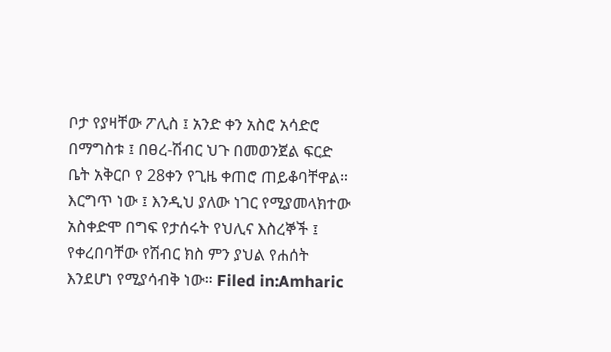ቦታ የያዛቸው ፖሊስ ፤ አንድ ቀን አስሮ አሳድሮ በማግስቱ ፤ በፀረ-ሽብር ህጉ በመወንጀል ፍርድ ቤት አቅርቦ የ 28ቀን የጊዜ ቀጠሮ ጠይቆባቸዋል። እርግጥ ነው ፤ እንዲህ ያለው ነገር የሚያመላክተው አስቀድሞ በግፍ የታሰሩት የህሊና እስረኞች ፤ የቀረበባቸው የሽብር ክስ ምን ያህል የሐሰት እንደሆነ የሚያሳብቅ ነው። Filed in:Amharic